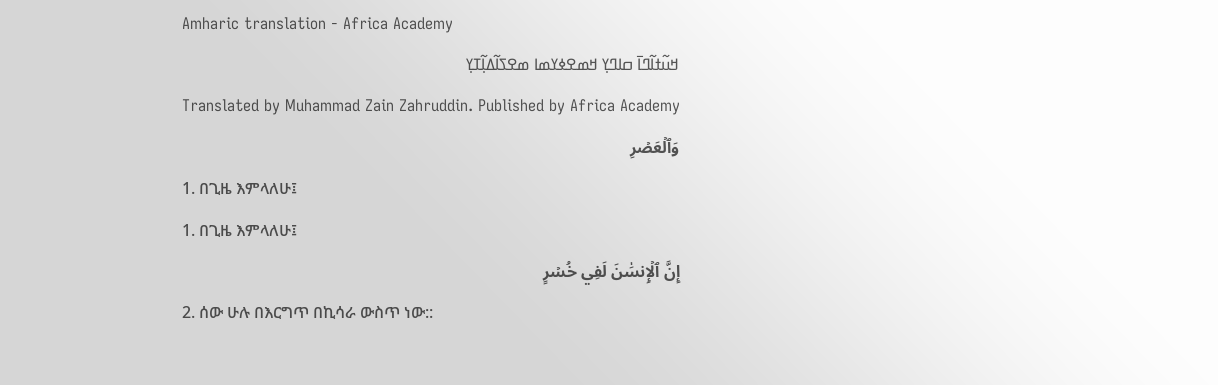Amharic translation - Africa Academy
ߞߎ߬ߙߊ߬ߣߊ߫ ߛߊߣߌ߲ ߞߘߐߦߌߘߊ ߘߐߖߊ߬ߡߊ߲߬ߠߌ߲
Translated by Muhammad Zain Zahruddin. Published by Africa Academy
وَٱلۡعَصۡرِ
1. በጊዜ እምላለሁ፤
1. በጊዜ እምላለሁ፤
إِنَّ ٱلۡإِنسَٰنَ لَفِي خُسۡرٍ
2. ሰው ሁሉ በእርግጥ በኪሳራ ውስጥ ነው::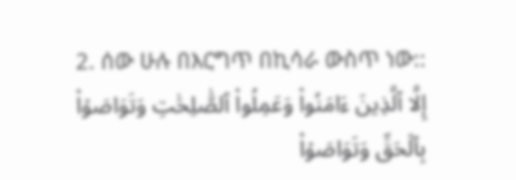2. ሰው ሁሉ በእርግጥ በኪሳራ ውስጥ ነው::
إِلَّا ٱلَّذِينَ ءَامَنُواْ وَعَمِلُواْ ٱلصَّٰلِحَٰتِ وَتَوَاصَوۡاْ بِٱلۡحَقِّ وَتَوَاصَوۡاْ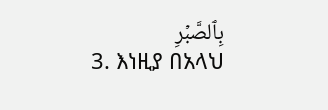بِٱلصَّبۡرِ
3. እነዚያ በአላህ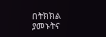በትክክል ያመኑትና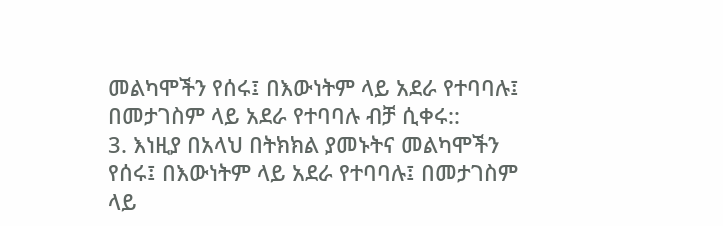መልካሞችን የሰሩ፤ በእውነትም ላይ አደራ የተባባሉ፤ በመታገስም ላይ አደራ የተባባሉ ብቻ ሲቀሩ::
3. እነዚያ በአላህ በትክክል ያመኑትና መልካሞችን የሰሩ፤ በእውነትም ላይ አደራ የተባባሉ፤ በመታገስም ላይ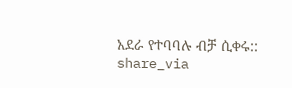አደራ የተባባሉ ብቻ ሲቀሩ::
share_via